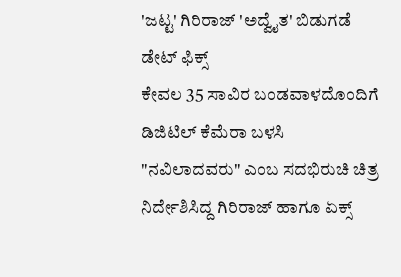'ಜಟ್ಟ' ಗಿರಿರಾಜ್ 'ಅದ್ವೈತ' ಬಿಡುಗಡೆ ಡೇಟ್ ಫಿಕ್ಸ್
ಕೇವಲ 35 ಸಾವಿರ ಬಂಡವಾಳದೊಂದಿಗೆ ಡಿಜಿಟಿಲ್ ಕೆಮೆರಾ ಬಳಸಿ "ನವಿಲಾದವರು" ಎಂಬ ಸದಭಿರುಚಿ ಚಿತ್ರ ನಿರ್ದೇಶಿಸಿದ್ದ ಗಿರಿರಾಜ್ ಹಾಗೂ ಏಕ್ಸ್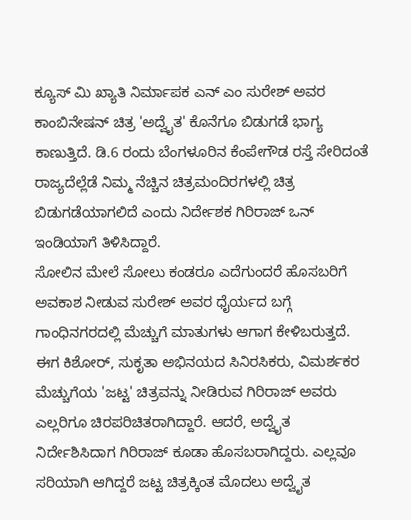ಕ್ಯೂಸ್ ಮಿ ಖ್ಯಾತಿ ನಿರ್ಮಾಪಕ ಎನ್ ಎಂ ಸುರೇಶ್ ಅವರ ಕಾಂಬಿನೇಷನ್ ಚಿತ್ರ 'ಅದ್ವೈತ' ಕೊನೆಗೂ ಬಿಡುಗಡೆ ಭಾಗ್ಯ ಕಾಣುತ್ತಿದೆ. ಡಿ.6 ರಂದು ಬೆಂಗಳೂರಿನ ಕೆಂಪೇಗೌಡ ರಸ್ತೆ ಸೇರಿದಂತೆ ರಾಜ್ಯದೆಲ್ಲೆಡೆ ನಿಮ್ಮ ನೆಚ್ಚಿನ ಚಿತ್ರಮಂದಿರಗಳಲ್ಲಿ ಚಿತ್ರ ಬಿಡುಗಡೆಯಾಗಲಿದೆ ಎಂದು ನಿರ್ದೇಶಕ ಗಿರಿರಾಜ್ ಒನ್ ಇಂಡಿಯಾಗೆ ತಿಳಿಸಿದ್ದಾರೆ.
ಸೋಲಿನ ಮೇಲೆ ಸೋಲು ಕಂಡರೂ ಎದೆಗುಂದರೆ ಹೊಸಬರಿಗೆ ಅವಕಾಶ ನೀಡುವ ಸುರೇಶ್ ಅವರ ಧೈರ್ಯದ ಬಗ್ಗೆ ಗಾಂಧಿನಗರದಲ್ಲಿ ಮೆಚ್ಚುಗೆ ಮಾತುಗಳು ಆಗಾಗ ಕೇಳಿಬರುತ್ತದೆ. ಈಗ ಕಿಶೋರ್, ಸುಕೃತಾ ಅಭಿನಯದ ಸಿನಿರಸಿಕರು, ವಿಮರ್ಶಕರ ಮೆಚ್ಚುಗೆಯ 'ಜಟ್ಟ' ಚಿತ್ರವನ್ನು ನೀಡಿರುವ ಗಿರಿರಾಜ್ ಅವರು ಎಲ್ಲರಿಗೂ ಚಿರಪರಿಚಿತರಾಗಿದ್ದಾರೆ. ಆದರೆ, ಅದ್ವೈತ ನಿರ್ದೇಶಿಸಿದಾಗ ಗಿರಿರಾಜ್ ಕೂಡಾ ಹೊಸಬರಾಗಿದ್ದರು. ಎಲ್ಲವೂ ಸರಿಯಾಗಿ ಆಗಿದ್ದರೆ ಜಟ್ಟ ಚಿತ್ರಕ್ಕಿಂತ ಮೊದಲು ಅದ್ವೈತ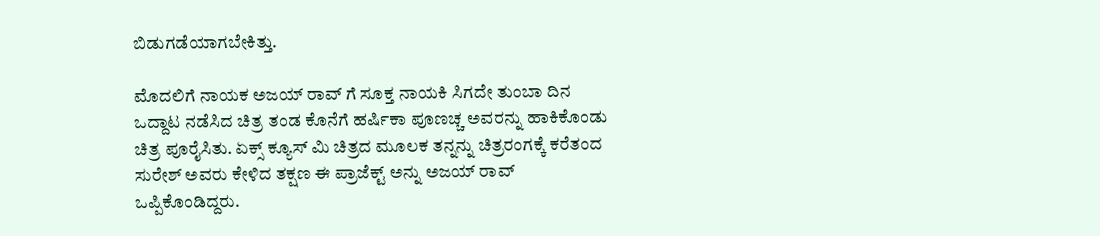ಬಿಡುಗಡೆಯಾಗಬೇಕಿತ್ತು.

ಮೊದಲಿಗೆ ನಾಯಕ ಅಜಯ್ ರಾವ್ ಗೆ ಸೂಕ್ತ ನಾಯಕಿ ಸಿಗದೇ ತುಂಬಾ ದಿನ ಒದ್ದಾಟ ನಡೆಸಿದ ಚಿತ್ರ ತಂಡ ಕೊನೆಗೆ ಹರ್ಷಿಕಾ ಪೂಣಚ್ಚ ಅವರನ್ನು ಹಾಕಿಕೊಂಡು ಚಿತ್ರ ಪೂರೈಸಿತು. ಏಕ್ಸ್ ಕ್ಯೂಸ್ ಮಿ ಚಿತ್ರದ ಮೂಲಕ ತನ್ನನ್ನು ಚಿತ್ರರಂಗಕ್ಕೆ ಕರೆತಂದ ಸುರೇಶ್ ಅವರು ಕೇಳಿದ ತಕ್ಷಣ ಈ ಪ್ರಾಜೆಕ್ಟ್ ಅನ್ನು ಅಜಯ್ ರಾವ್ ಒಪ್ಪಿಕೊಂಡಿದ್ದರು.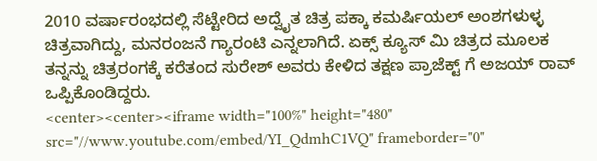2010 ವರ್ಷಾರಂಭದಲ್ಲಿ ಸೆಟ್ಟೇರಿದ ಅದ್ವೈತ ಚಿತ್ರ ಪಕ್ಕಾ ಕಮರ್ಷಿಯಲ್ ಅಂಶಗಳುಳ್ಳ ಚಿತ್ರವಾಗಿದ್ದು, ಮನರಂಜನೆ ಗ್ಯಾರಂಟಿ ಎನ್ನಲಾಗಿದೆ. ಏಕ್ಸ್ ಕ್ಯೂಸ್ ಮಿ ಚಿತ್ರದ ಮೂಲಕ ತನ್ನನ್ನು ಚಿತ್ರರಂಗಕ್ಕೆ ಕರೆತಂದ ಸುರೇಶ್ ಅವರು ಕೇಳಿದ ತಕ್ಷಣ ಪ್ರಾಜೆಕ್ಟ್ ಗೆ ಅಜಯ್ ರಾವ್ ಒಪ್ಪಿಕೊಂಡಿದ್ದರು.
<center><center><iframe width="100%" height="480" src="//www.youtube.com/embed/YI_QdmhC1VQ" frameborder="0"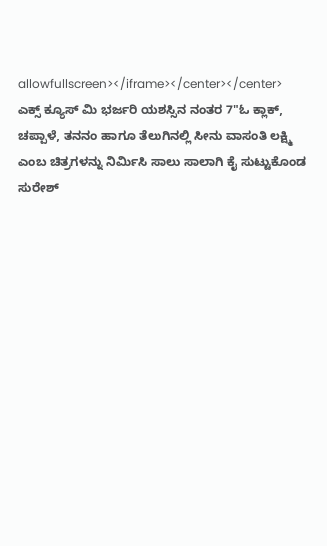allowfullscreen></iframe></center></center>
ಎಕ್ಸ್ ಕ್ಯೂಸ್ ಮಿ ಭರ್ಜರಿ ಯಶಸ್ಸಿನ ನಂತರ 7"ಓ ಕ್ಲಾಕ್, ಚಪ್ಪಾಳೆ, ತನನಂ ಹಾಗೂ ತೆಲುಗಿನಲ್ಲಿ ಸೀನು ವಾಸಂತಿ ಲಕ್ಷ್ಮಿ ಎಂಬ ಚಿತ್ರಗಳನ್ನು ನಿರ್ಮಿಸಿ ಸಾಲು ಸಾಲಾಗಿ ಕೈ ಸುಟ್ಟುಕೊಂಡ ಸುರೇಶ್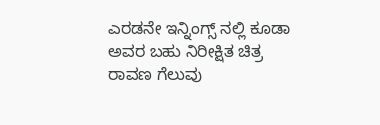ಎರಡನೇ ಇನ್ನಿಂಗ್ಸ್ ನಲ್ಲಿ ಕೂಡಾ ಅವರ ಬಹು ನಿರೀಕ್ಷಿತ ಚಿತ್ರ ರಾವಣ ಗೆಲುವು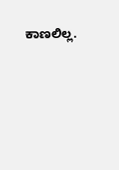ಕಾಣಲಿಲ್ಲ.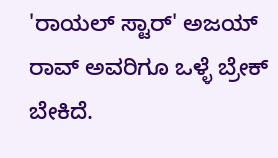'ರಾಯಲ್ ಸ್ಟಾರ್' ಅಜಯ್ ರಾವ್ ಅವರಿಗೂ ಒಳ್ಳೆ ಬ್ರೇಕ್ ಬೇಕಿದೆ.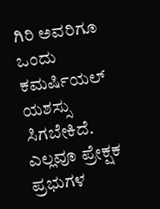ಗಿರಿ ಅವರಿಗೂ ಒಂದು ಕಮರ್ಷಿಯಲ್ ಯಶಸ್ಸು ಸಿಗಬೇಕಿದೆ. ಎಲ್ಲವೂ ಪ್ರೇಕ್ಷಕ ಪ್ರಭುಗಳ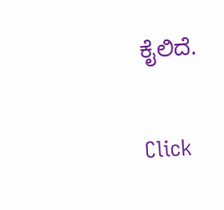ಕೈಲಿದೆ.


Click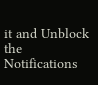it and Unblock the Notifications